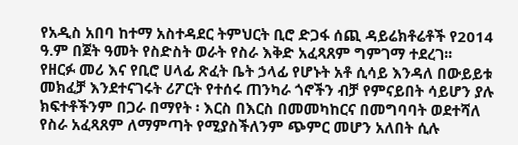የአዲስ አበባ ከተማ አስተዳደር ትምህርት ቢሮ ድጋፋ ሰጪ ዳይሬክቶሬቶች የ2014 ዓ.ም በጀት ዓመት የስድስት ወራት የስራ እቅድ አፈጻጸም ግምገማ ተደረገ፡፡
የዘርፉ መሪ እና የቢሮ ሀላፊ ጽፈት ቤት ኃላፊ የሆኑት አቶ ሲሳይ እንዳለ በውይይቱ መክፈቻ እንደተናገሩት ሪፖርት የተሰሩ ጠንካራ ጎኖችን ብቻ የምናይበት ሳይሆን ያሉ ክፍተቶችንም በጋራ በማየት ፡ እርስ በእርስ በመመካከርና በመግባባት ወደተሻለ የስራ አፈጻጸም ለማምጣት የሚያስችለንም ጭምር መሆን አለበት ሲሉ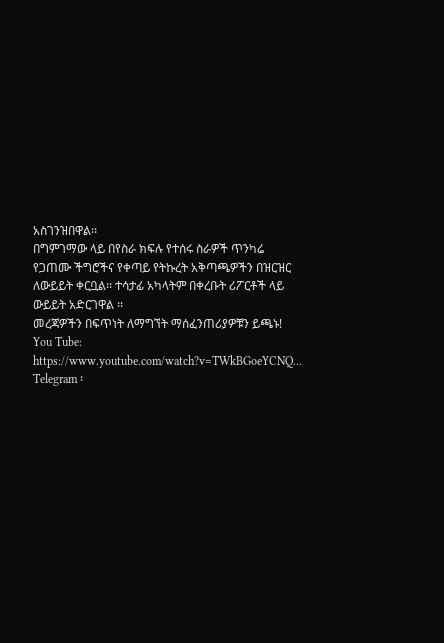አስገንዝበዋል፡፡
በግምገማው ላይ በየስራ ክፍሉ የተሰሩ ስራዎች ጥንካሬ የጋጠሙ ችግሮችና የቀጣይ የትኩረት አቅጣጫዎችን በዝርዝር ለውይይት ቀርቧል፡፡ ተሳታፊ አካላትም በቀረቡት ሪፖርቶች ላይ ውይይት አድርገዋል ፡፡
መረጃዎችን በፍጥነት ለማግኘት ማሰፈንጠሪያዎቹን ይጫኑ!
You Tube: https://www.youtube.com/watch?v=TWkBGoeYCNQ…
Telegram ፡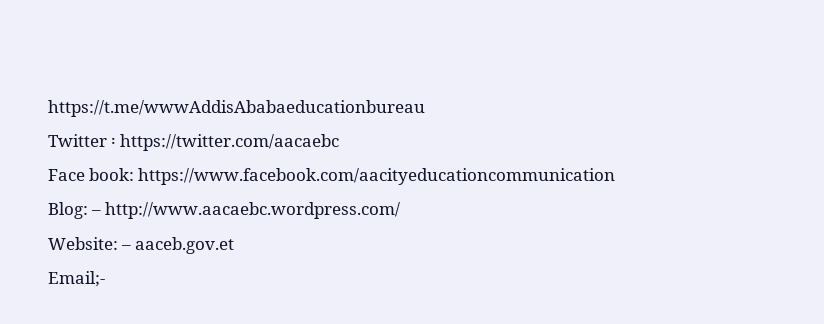https://t.me/wwwAddisAbabaeducationbureau
Twitter ፡ https://twitter.com/aacaebc
Face book: https://www.facebook.com/aacityeducationcommunication
Blog: – http://www.aacaebc.wordpress.com/
Website: – aaceb.gov.et
Email;-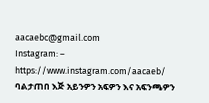aacaebc@gmail.com
Instagram: – https://www.instagram.com/aacaeb/
ባልታጠበ እጅ አይንዎን አፍዎን እና አፍንጫዎን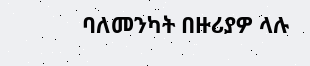ባለመንካት በዙሪያዎ ላሉ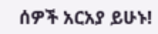ሰዎች አርአያ ይሁኑ!